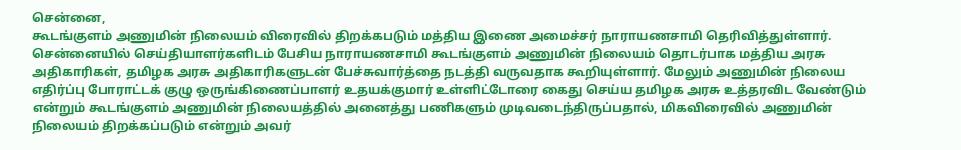சென்னை,
கூடங்குளம் அணுமின் நிலையம் விரைவில் திறக்கபடும் மத்திய இணை அமைச்சர் நாராயணசாமி தெரிவித்துள்ளார்.
சென்னையில் செய்தியாளர்களிடம் பேசிய நாராயணசாமி கூடங்குளம் அணுமின் நிலையம் தொடர்பாக மத்திய அரசு அதிகாரிகள், தமிழக அரசு அதிகாரிகளுடன் பேச்சுவார்த்தை நடத்தி வருவதாக கூறியுள்ளார். மேலும் அணுமின் நிலைய எதிர்ப்பு போராட்டக் குழு ஒருங்கிணைப்பாளர் உதயக்குமார் உள்ளிட்டோரை கைது செய்ய தமிழக அரசு உத்தரவிட வேண்டும் என்றும் கூடங்குளம் அணுமின் நிலையத்தில் அனைத்து பணிகளும் முடிவடைந்திருப்பதால், மிகவிரைவில் அணுமின் நிலையம் திறக்கப்படும் என்றும் அவர்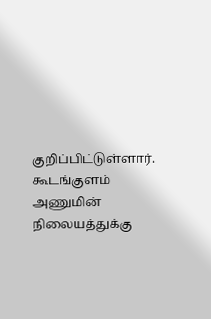குறிப்பிட்டுள்ளார்.
கூடங்குளம் அணுமின் நிலையத்துக்கு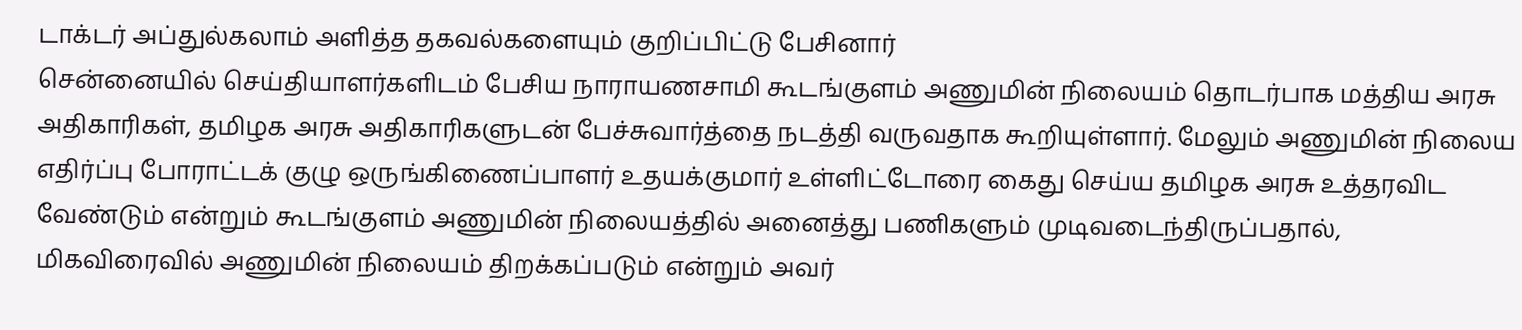டாக்டர் அப்துல்கலாம் அளித்த தகவல்களையும் குறிப்பிட்டு பேசினார்
சென்னையில் செய்தியாளர்களிடம் பேசிய நாராயணசாமி கூடங்குளம் அணுமின் நிலையம் தொடர்பாக மத்திய அரசு அதிகாரிகள், தமிழக அரசு அதிகாரிகளுடன் பேச்சுவார்த்தை நடத்தி வருவதாக கூறியுள்ளார். மேலும் அணுமின் நிலைய எதிர்ப்பு போராட்டக் குழு ஒருங்கிணைப்பாளர் உதயக்குமார் உள்ளிட்டோரை கைது செய்ய தமிழக அரசு உத்தரவிட வேண்டும் என்றும் கூடங்குளம் அணுமின் நிலையத்தில் அனைத்து பணிகளும் முடிவடைந்திருப்பதால், மிகவிரைவில் அணுமின் நிலையம் திறக்கப்படும் என்றும் அவர்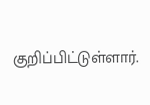குறிப்பிட்டுள்ளார்.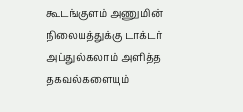கூடங்குளம் அணுமின் நிலையத்துக்கு டாக்டர் அப்துல்கலாம் அளித்த தகவல்களையும்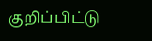குறிப்பிட்டு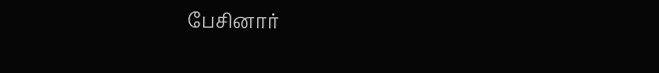பேசினார்